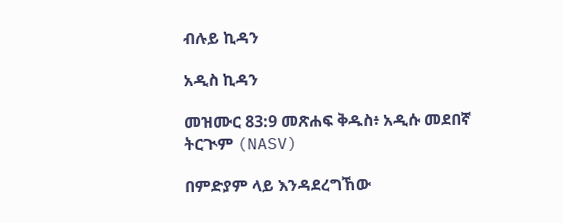ብሉይ ኪዳን

አዲስ ኪዳን

መዝሙር 83:9 መጽሐፍ ቅዱስ፥ አዲሱ መደበኛ ትርጒም (NASV)

በምድያም ላይ እንዳደረግኸው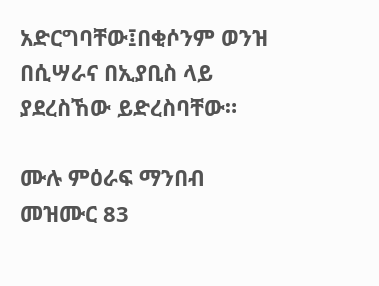አድርግባቸው፤በቂሶንም ወንዝ በሲሣራና በኢያቢስ ላይ ያደረስኸው ይድረስባቸው።

ሙሉ ምዕራፍ ማንበብ መዝሙር 83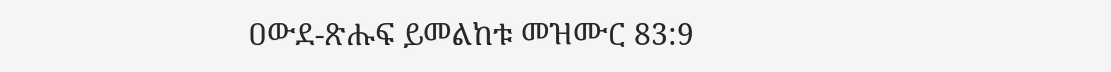ዐውደ-ጽሑፍ ይመልከቱ መዝሙር 83:9